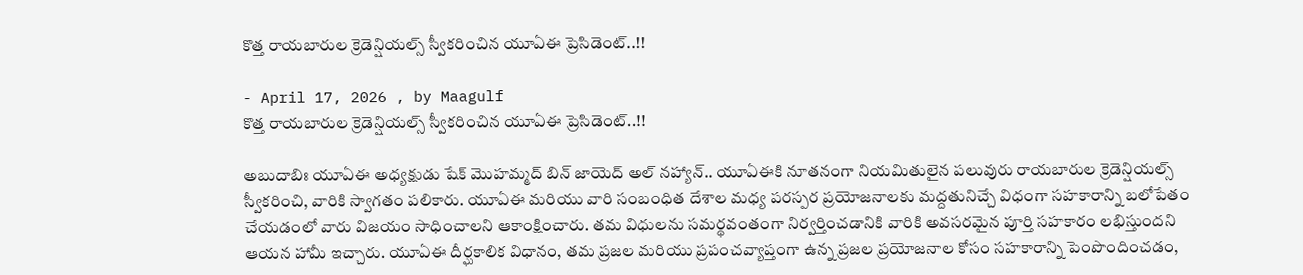కొత్త రాయబారుల క్రెడెన్షియల్స్ స్వీకరించిన యూఏఈ ప్రెసిడెంట్..!!

- April 17, 2026 , by Maagulf
కొత్త రాయబారుల క్రెడెన్షియల్స్ స్వీకరించిన యూఏఈ ప్రెసిడెంట్..!!

అబుదాబిః యూఏఈ అధ్యక్షుడు షేక్ మొహమ్మద్ బిన్ జాయెద్ అల్ నహ్యాన్.. యూఏఈకి నూతనంగా నియమితులైన పలువురు రాయబారుల క్రెడెన్షియల్స్ స్వీకరించి, వారికి స్వాగతం పలికారు. యూఏఈ మరియు వారి సంబంధిత దేశాల మధ్య పరస్పర ప్రయోజనాలకు మద్దతునిచ్చే విధంగా సహకారాన్ని బలోపేతం చేయడంలో వారు విజయం సాధించాలని ఆకాంక్షించారు. తమ విధులను సమర్థవంతంగా నిర్వర్తించడానికి వారికి అవసరమైన పూర్తి సహకారం లభిస్తుందని ఆయన హామీ ఇచ్చారు. యూఏఈ దీర్ఘకాలిక విధానం, తమ ప్రజల మరియు ప్రపంచవ్యాప్తంగా ఉన్న ప్రజల ప్రయోజనాల కోసం సహకారాన్ని పెంపొందించడం,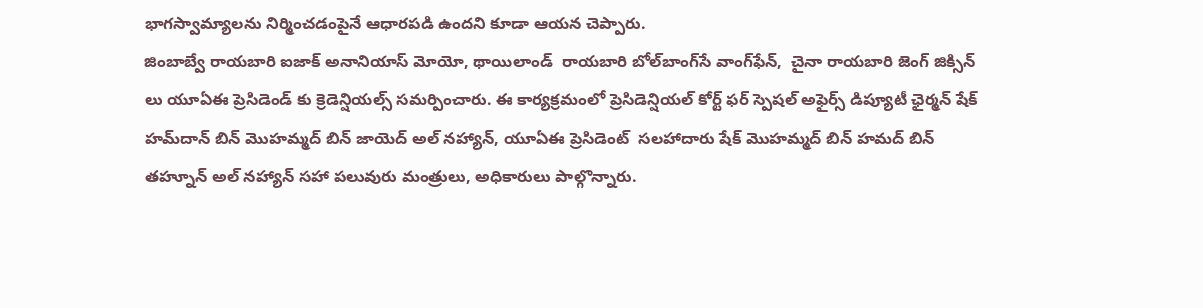భాగస్వామ్యాలను నిర్మించడంపైనే ఆధారపడి ఉందని కూడా ఆయన చెప్పారు.
జింబాబ్వే రాయబారి ఐజాక్ అనానియాస్ మోయో, థాయిలాండ్  రాయబారి బోల్‌బాంగ్‌సే వాంగ్‌ఫేన్,  చైనా రాయబారి జెంగ్ జిక్సిన్ లు యూఏఈ ప్రెసిడెండ్ కు క్రెడెన్షియల్స్ సమర్పించారు. ఈ కార్యక్రమంలో ప్రెసిడెన్షియల్ కోర్ట్ ఫర్ స్పెషల్ అఫైర్స్ డిప్యూటీ ఛైర్మన్ షేక్ హమ్‌దాన్ బిన్ మొహమ్మద్ బిన్ జాయెద్ అల్ నహ్యాన్, యూఏఈ ప్రెసిడెంట్  సలహాదారు షేక్ మొహమ్మద్ బిన్ హమద్ బిన్ తహ్నూన్ అల్ నహ్యాన్ సహా పలువురు మంత్రులు, అధికారులు పాల్గొన్నారు.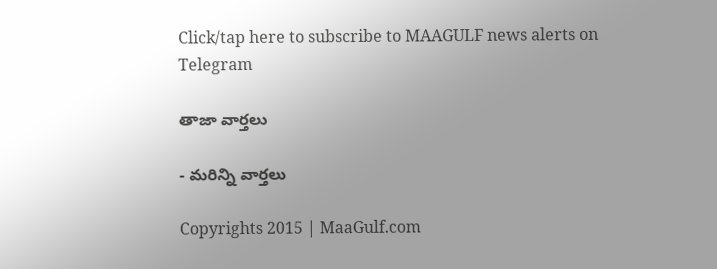Click/tap here to subscribe to MAAGULF news alerts on Telegram

తాజా వార్తలు

- మరిన్ని వార్తలు

Copyrights 2015 | MaaGulf.com